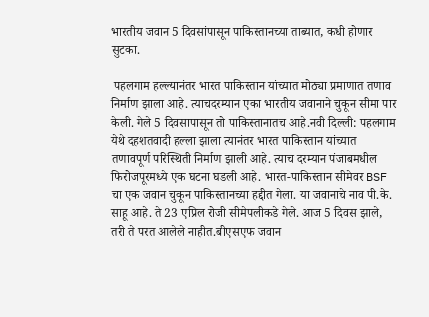भारतीय जवान 5 दिवसांपासून पाकिस्तानच्या ताब्यात, कधी होणार सुटका.

 पहलगाम हल्ल्यानंतर भारत पाकिस्तान यांच्यात मोठ्या प्रमाणात तणाव निर्माण झाला आहे. त्याचदरम्यान एका भारतीय जवानाने चुकून सीमा पार केली. गेले 5 दिवसापासून तो पाकिस्तानातच आहे.नवी दिल्ली: पहलगाम येथे दहशतवादी हल्ला झाला त्यानंतर भारत पाकिस्तान यांच्यात तणावपूर्ण परिस्थिती निर्माण झाली आहे. त्याच दरम्यान पंजाबमधील फिरोजपूरमध्ये एक घटना घडली आहे. भारत-पाकिस्तान सीमेवर BSF चा एक जवान चुकून पाकिस्तानच्या हद्दीत गेला. या जवानाचे नाव पी.के. साहू आहे. ते 23 एप्रिल रोजी सीमेपलीकडे गेले. आज 5 दिवस झाले, तरी ते परत आलेले नाहीत.बीएसएफ जवान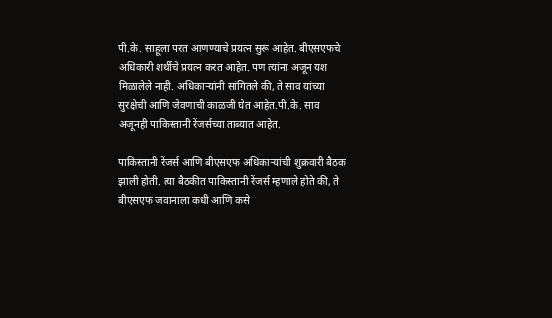पी.के. साहूला परत आणण्याचे प्रयत्न सुरू आहेत. बीएसएफचे अधिकारी शर्थीचे प्रयत्न करत आहेत. पण त्यांना अजून यश मिळालेले नाही. अधिकाऱ्यांनी सांगितले की, ते साव यांच्या सुरक्षेची आणि जेवणाची काळजी घेत आहेत.पी.के. साव अजूनही पाकिस्तानी रेंजर्सच्या ताब्यात आहेत.

पाकिस्तानी रेंजर्स आणि बीएसएफ अधिकाऱ्यांची शुक्रवारी बैठक झाली होती. त्या बैठकीत पाकिस्तानी रेंजर्स म्हणाले होते की, ते बीएसएफ जवानाला कधी आणि कसे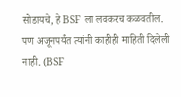सोडायचे, हे BSF ला लवकरच कळवतील. पण अजूनपर्यंत त्यांनी काहीही माहिती दिलेली नाही. (BSF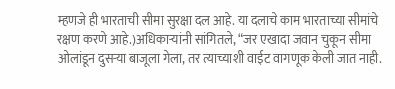म्हणजे ही भारताची सीमा सुरक्षा दल आहे. या दलाचे काम भारताच्या सीमांचे रक्षण करणे आहे.)अधिकाऱ्यांनी सांगितले, “जर एखादा जवान चुकून सीमा ओलांडून दुसऱ्या बाजूला गेला, तर त्याच्याशी वाईट वागणूक केली जात नाही.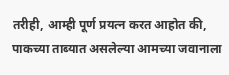तरीही, आम्ही पूर्ण प्रयत्न करत आहोत की, पाकच्या ताब्यात असलेल्या आमच्या जवानाला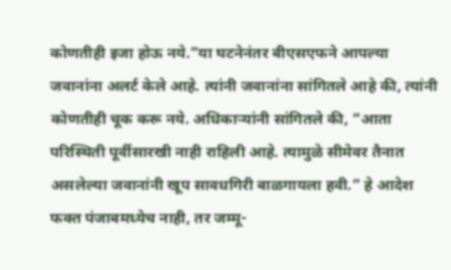कोणतीही इजा होऊ नये.”या घटनेनंतर बीएसएफने आपल्या जवानांना अलर्ट केले आहे. त्यांनी जवानांना सांगितले आहे की, त्यांनी कोणतीही चूक करू नये. अधिकाऱ्यांनी सांगितले की, “आता परिस्थिती पूर्वीसारखी नाही राहिली आहे. त्यामुळे सीमेवर तैनात असलेल्या जवानांनी खूप सावधगिरी बाळगायला हवी.” हे आदेश फक्त पंजाबमध्येच नाही, तर जम्मू-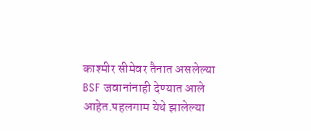काश्मीर सीमेवर तैनात असलेल्या BSF जवानांनाही देण्यात आले आहेत.पहलगाम येथे झालेल्या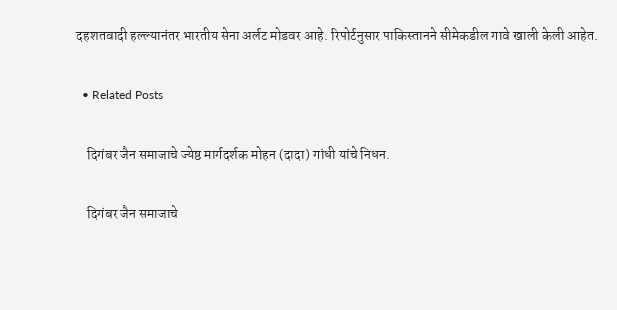दहशतवादी हल्ल्यानंतर भारतीय सेना अर्लट मोडवर आहे. रिपोर्टनुसार पाकिस्तानने सीमेकडील गावे खाली केली आहेत.

  • Related Posts

    दिगंबर जैन समाजाचे ज्येष्ठ मार्गदर्शक मोहन (दादा) गांधी यांचे निधन.

    दिगंबर जैन समाजाचे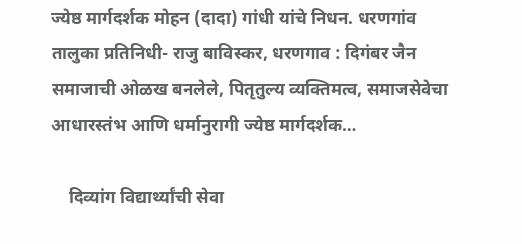ज्येष्ठ मार्गदर्शक मोहन (दादा) गांधी यांचे निधन. धरणगांव तालुका प्रतिनिधी- राजु बाविस्कर, धरणगाव : दिगंबर जैन समाजाची ओळख बनलेले, पितृतुल्य व्यक्तिमत्व, समाजसेवेचा आधारस्तंभ आणि धर्मानुरागी ज्येष्ठ मार्गदर्शक…

    दिव्यांग विद्यार्थ्यांची सेवा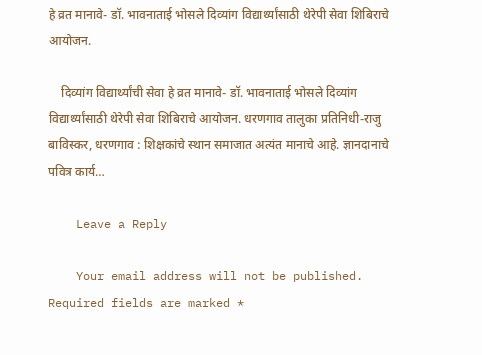हे व्रत मानावे- डॉ. भावनाताई भोसले दिव्यांग विद्यार्थ्यांसाठी थेरेपी सेवा शिबिराचे आयोजन.

    दिव्यांग विद्यार्थ्यांची सेवा हे व्रत मानावे- डॉ. भावनाताई भोसले दिव्यांग विद्यार्थ्यांसाठी थेरेपी सेवा शिबिराचे आयोजन. धरणगाव तालुका प्रतिनिधी-राजु बाविस्कर, धरणगाव : शिक्षकांचे स्थान समाजात अत्यंत मानाचे आहे. ज्ञानदानाचे पवित्र कार्य…

    Leave a Reply

    Your email address will not be published. Required fields are marked *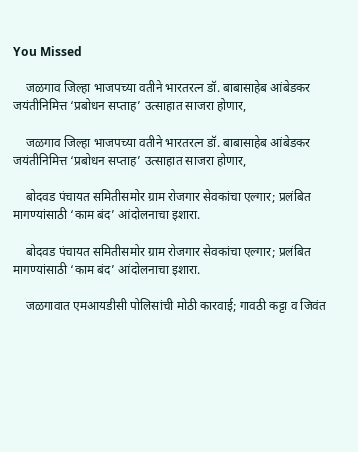You Missed

    जळगाव जिल्हा भाजपच्या वतीने भारतरत्न डॉ. बाबासाहेब आंबेडकर जयंतीनिमित्त ‘प्रबोधन सप्ताह’ उत्साहात साजरा होणार,

    जळगाव जिल्हा भाजपच्या वतीने भारतरत्न डॉ. बाबासाहेब आंबेडकर जयंतीनिमित्त ‘प्रबोधन सप्ताह’ उत्साहात साजरा होणार,

    बोदवड पंचायत समितीसमोर ग्राम रोजगार सेवकांचा एल्गार; प्रलंबित मागण्यांसाठी ‘काम बंद’ आंदोलनाचा इशारा.

    बोदवड पंचायत समितीसमोर ग्राम रोजगार सेवकांचा एल्गार; प्रलंबित मागण्यांसाठी ‘काम बंद’ आंदोलनाचा इशारा.

    जळगावात एमआयडीसी पोलिसांची मोठी कारवाई; गावठी कट्टा व जिवंत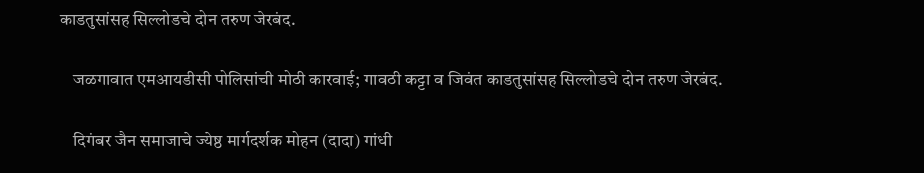काडतुसांसह सिल्लोडचे दोन तरुण जेरबंद.

    जळगावात एमआयडीसी पोलिसांची मोठी कारवाई; गावठी कट्टा व जिवंत काडतुसांसह सिल्लोडचे दोन तरुण जेरबंद.

    दिगंबर जैन समाजाचे ज्येष्ठ मार्गदर्शक मोहन (दादा) गांधी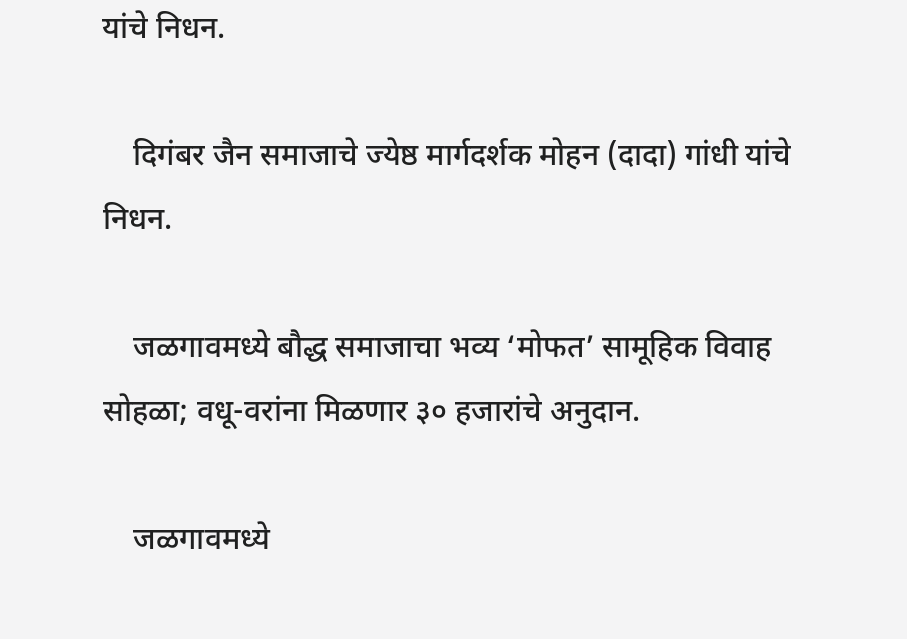यांचे निधन.

    दिगंबर जैन समाजाचे ज्येष्ठ मार्गदर्शक मोहन (दादा) गांधी यांचे निधन.

    जळगावमध्ये बौद्ध समाजाचा भव्य ‘मोफत’ सामूहिक विवाह सोहळा; वधू-वरांना मिळणार ३० हजारांचे अनुदान.

    जळगावमध्ये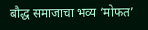बौद्ध समाजाचा भव्य ‘मोफत’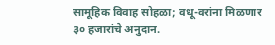सामूहिक विवाह सोहळा; वधू-वरांना मिळणार ३० हजारांचे अनुदान.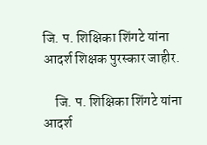जि. प. शिक्षिका शिंगटे यांना आदर्श शिक्षक पुरस्कार जाहीर.

    जि. प. शिक्षिका शिंगटे यांना आदर्श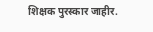शिक्षक पुरस्कार जाहीर.